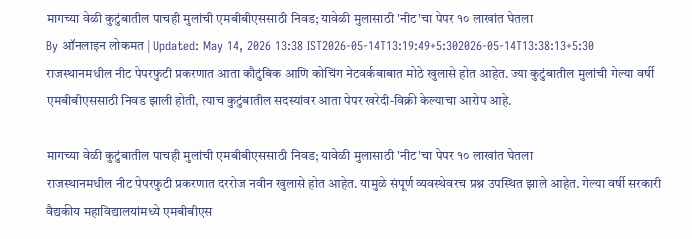मागच्या वेळी कुटुंबातील पाचही मुलांची एमबीबीएससाठी निवड; यावेळी मुलासाठी 'नीट'चा पेपर १० लाखांत घेतला
By ऑनलाइन लोकमत | Updated: May 14, 2026 13:38 IST2026-05-14T13:19:49+5:302026-05-14T13:38:13+5:30
राजस्थानमधील नीट पेपरफुटी प्रकरणात आता कौटुंबिक आणि कोचिंग नेटवर्कबाबात मोठे खुलासे होत आहेत. ज्या कुटुंबातील मुलांची गेल्या वर्षी एमबीबीएससाठी निवड झाली होती, त्याच कुटुंबातील सदस्यांवर आता पेपर खरेदी-विक्री केल्याचा आरोप आहे.

मागच्या वेळी कुटुंबातील पाचही मुलांची एमबीबीएससाठी निवड; यावेळी मुलासाठी 'नीट'चा पेपर १० लाखांत घेतला
राजस्थानमधील नीट पेपरफुटी प्रकरणात दररोज नवीन खुलासे होत आहेत. यामुळे संपूर्ण व्यवस्थेवरच प्रश्न उपस्थित झाले आहेत. गेल्या वर्षी सरकारी वैद्यकीय महाविद्यालयांमध्ये एमबीबीएस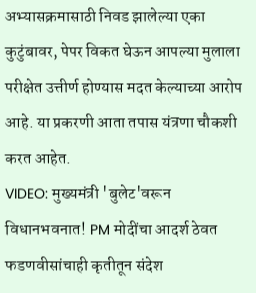अभ्यासक्रमासाठी निवड झालेल्या एका कुटुंबावर, पेपर विकत घेऊन आपल्या मुलाला परीक्षेत उत्तीर्ण होण्यास मदत केल्याच्या आरोप आहे. या प्रकरणी आता तपास यंत्रणा चौकशी करत आहेत.
VIDEO: मुख्यमंत्री 'बुलेट'वरून विधानभवनात! PM मोदींचा आदर्श ठेवत फडणवीसांचाही कृतीतून संदेश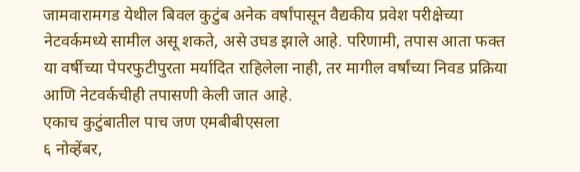जामवारामगड येथील बिवल कुटुंब अनेक वर्षांपासून वैद्यकीय प्रवेश परीक्षेच्या नेटवर्कमध्ये सामील असू शकते, असे उघड झाले आहे. परिणामी, तपास आता फक्त या वर्षीच्या पेपरफुटीपुरता मर्यादित राहिलेला नाही, तर मागील वर्षांच्या निवड प्रक्रिया आणि नेटवर्कचीही तपासणी केली जात आहे.
एकाच कुटुंबातील पाच जण एमबीबीएसला
६ नोव्हेंबर,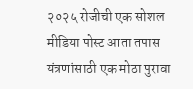२०२५ रोजीची एक सोशल मीडिया पोस्ट आता तपास यंत्रणांसाठी एक मोठा पुरावा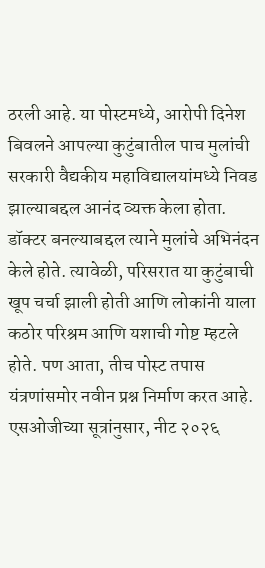ठरली आहे. या पोस्टमध्ये, आरोपी दिनेश बिवलने आपल्या कुटुंबातील पाच मुलांची सरकारी वैद्यकीय महाविद्यालयांमध्ये निवड झाल्याबद्दल आनंद व्यक्त केला होता. डॉक्टर बनल्याबद्दल त्याने मुलांचे अभिनंदन केले होते. त्यावेळी, परिसरात या कुटुंबाची खूप चर्चा झाली होती आणि लोकांनी याला कठोर परिश्रम आणि यशाची गोष्ट म्हटले होते. पण आता, तीच पोस्ट तपास यंत्रणांसमोर नवीन प्रश्न निर्माण करत आहे. एसओजीच्या सूत्रांनुसार, नीट २०२६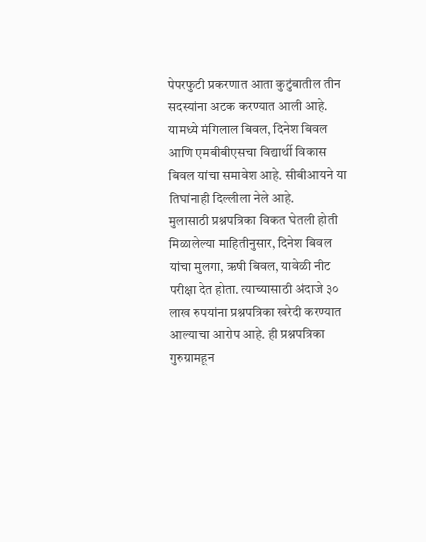पेपरफुटी प्रकरणात आता कुटुंबातील तीन सदस्यांना अटक करण्यात आली आहे. यामध्ये मंगिलाल बिवल, दिनेश बिवल आणि एमबीबीएसचा विद्यार्थी विकास बिवल यांचा समावेश आहे. सीबीआयने या तिघांनाही दिल्लीला नेले आहे.
मुलासाठी प्रश्नपत्रिका विकत घेतली होती
मिळालेल्या माहितीनुसार, दिनेश बिवल यांचा मुलगा, ऋषी बिवल, यावेळी नीट परीक्षा देत होता. त्याच्यासाठी अंदाजे ३० लाख रुपयांना प्रश्नपत्रिका खरेदी करण्यात आल्याचा आरोप आहे. ही प्रश्नपत्रिका गुरुग्रामहून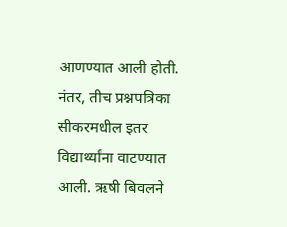आणण्यात आली होती. नंतर, तीच प्रश्नपत्रिका सीकरमधील इतर विद्यार्थ्यांना वाटण्यात आली. ऋषी बिवलने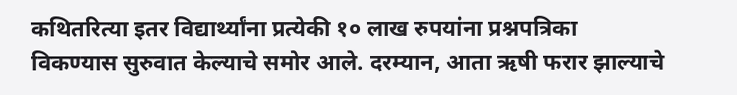कथितरित्या इतर विद्यार्थ्यांना प्रत्येकी १० लाख रुपयांना प्रश्नपत्रिका विकण्यास सुरुवात केल्याचे समोर आले. दरम्यान, आता ऋषी फरार झाल्याचे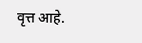वृत्त आहे.